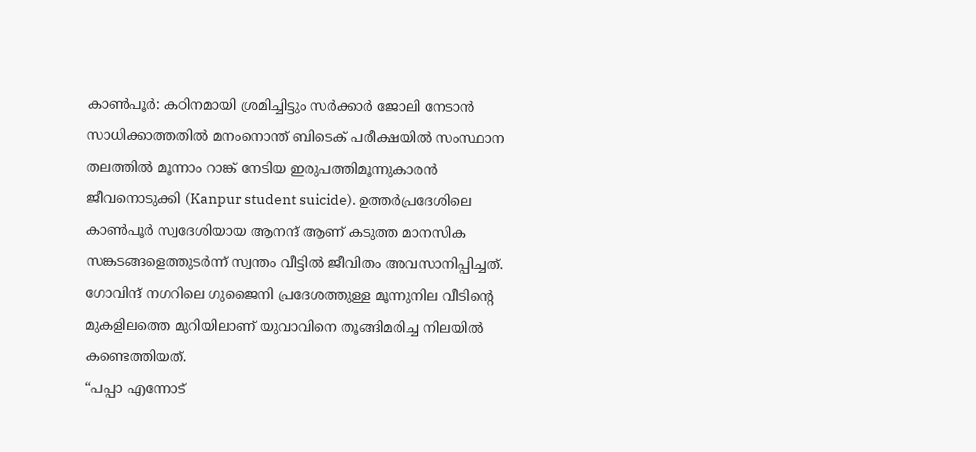കാൺപൂർ: കഠിനമായി ശ്രമിച്ചിട്ടും സർക്കാർ ജോലി നേടാൻ സാധിക്കാത്തതിൽ മനംനൊന്ത് ബിടെക് പരീക്ഷയിൽ സംസ്ഥാന തലത്തിൽ മൂന്നാം റാങ്ക് നേടിയ ഇരുപത്തിമൂന്നുകാരൻ ജീവനൊടുക്കി (Kanpur student suicide). ഉത്തർപ്രദേശിലെ കാൺപൂർ സ്വദേശിയായ ആനന്ദ് ആണ് കടുത്ത മാനസിക സങ്കടങ്ങളെത്തുടർന്ന് സ്വന്തം വീട്ടിൽ ജീവിതം അവസാനിപ്പിച്ചത്. ഗോവിന്ദ് നഗറിലെ ഗുജൈനി പ്രദേശത്തുള്ള മൂന്നുനില വീടിന്റെ മുകളിലത്തെ മുറിയിലാണ് യുവാവിനെ തൂങ്ങിമരിച്ച നിലയിൽ കണ്ടെത്തിയത്.
“പപ്പാ എന്നോട്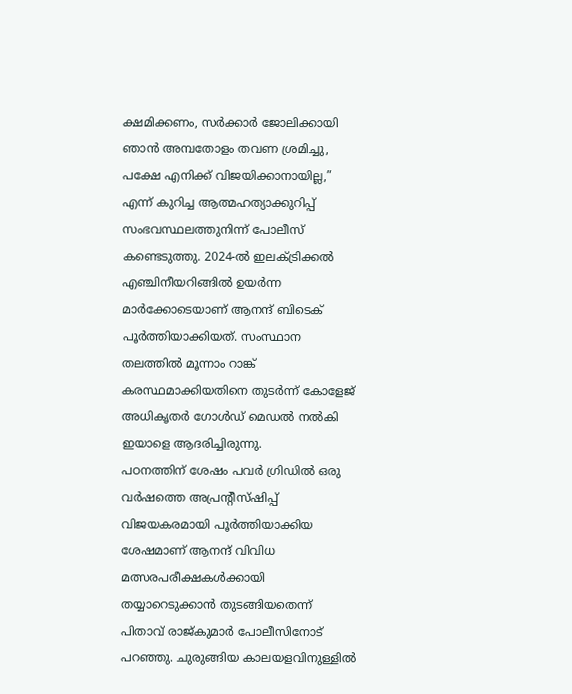ക്ഷമിക്കണം, സർക്കാർ ജോലിക്കായി ഞാൻ അമ്പതോളം തവണ ശ്രമിച്ചു, പക്ഷേ എനിക്ക് വിജയിക്കാനായില്ല,” എന്ന് കുറിച്ച ആത്മഹത്യാക്കുറിപ്പ് സംഭവസ്ഥലത്തുനിന്ന് പോലീസ് കണ്ടെടുത്തു. 2024-ൽ ഇലക്ട്രിക്കൽ എഞ്ചിനീയറിങ്ങിൽ ഉയർന്ന മാർക്കോടെയാണ് ആനന്ദ് ബിടെക് പൂർത്തിയാക്കിയത്. സംസ്ഥാന തലത്തിൽ മൂന്നാം റാങ്ക് കരസ്ഥമാക്കിയതിനെ തുടർന്ന് കോളേജ് അധികൃതർ ഗോൾഡ് മെഡൽ നൽകി ഇയാളെ ആദരിച്ചിരുന്നു.
പഠനത്തിന് ശേഷം പവർ ഗ്രിഡിൽ ഒരു വർഷത്തെ അപ്രന്റീസ്ഷിപ്പ് വിജയകരമായി പൂർത്തിയാക്കിയ ശേഷമാണ് ആനന്ദ് വിവിധ മത്സരപരീക്ഷകൾക്കായി തയ്യാറെടുക്കാൻ തുടങ്ങിയതെന്ന് പിതാവ് രാജ്കുമാർ പോലീസിനോട് പറഞ്ഞു. ചുരുങ്ങിയ കാലയളവിനുള്ളിൽ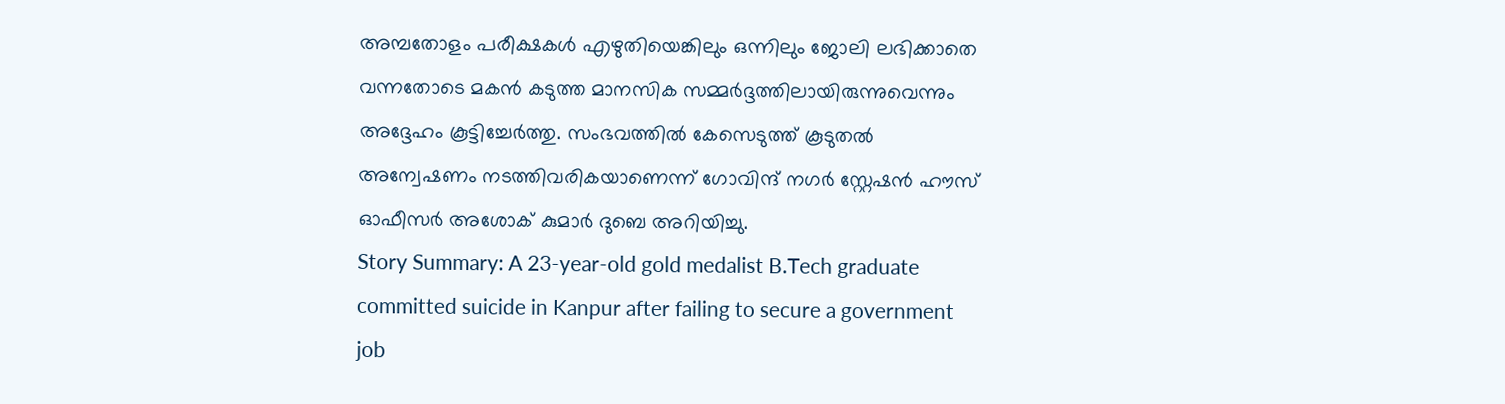അമ്പതോളം പരീക്ഷകൾ എഴുതിയെങ്കിലും ഒന്നിലും ജോലി ലഭിക്കാതെ വന്നതോടെ മകൻ കടുത്ത മാനസിക സമ്മർദ്ദത്തിലായിരുന്നുവെന്നും അദ്ദേഹം കൂട്ടിച്ചേർത്തു. സംഭവത്തിൽ കേസെടുത്ത് കൂടുതൽ അന്വേഷണം നടത്തിവരികയാണെന്ന് ഗോവിന്ദ് നഗർ സ്റ്റേഷൻ ഹൗസ് ഓഫീസർ അശോക് കുമാർ ദുബെ അറിയിച്ചു.
Story Summary: A 23-year-old gold medalist B.Tech graduate committed suicide in Kanpur after failing to secure a government job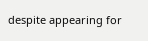despite appearing for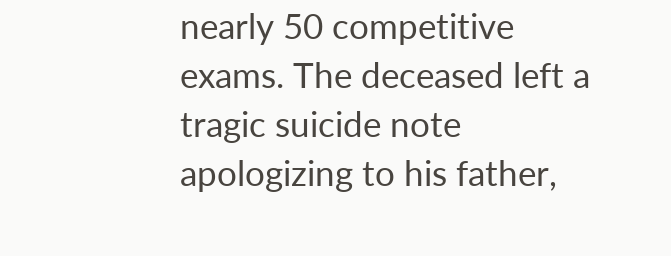nearly 50 competitive exams. The deceased left a tragic suicide note apologizing to his father,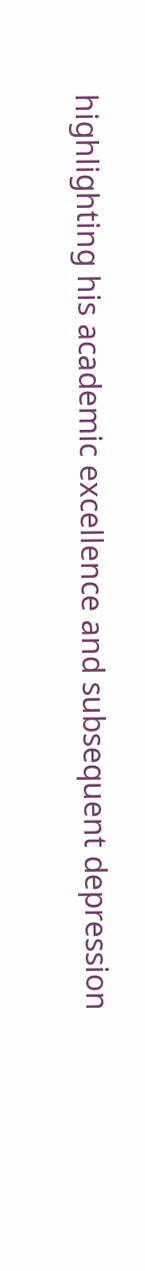highlighting his academic excellence and subsequent depression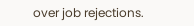over job rejections.